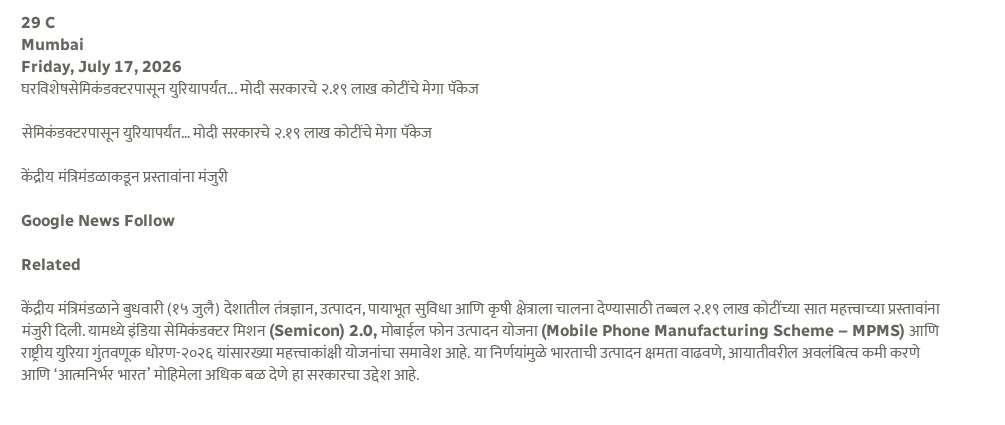29 C
Mumbai
Friday, July 17, 2026
घरविशेषसेमिकंडक्टरपासून युरियापर्यंत... मोदी सरकारचे २.१९ लाख कोटींचे मेगा पॅकेज

सेमिकंडक्टरपासून युरियापर्यंत… मोदी सरकारचे २.१९ लाख कोटींचे मेगा पॅकेज

केंद्रीय मंत्रिमंडळाकडून प्रस्तावांना मंजुरी

Google News Follow

Related

केंद्रीय मंत्रिमंडळाने बुधवारी (१५ जुलै) देशातील तंत्रज्ञान, उत्पादन, पायाभूत सुविधा आणि कृषी क्षेत्राला चालना देण्यासाठी तब्बल २.१९ लाख कोटींच्या सात महत्त्वाच्या प्रस्तावांना मंजुरी दिली. यामध्ये इंडिया सेमिकंडक्टर मिशन (Semicon) 2.0, मोबाईल फोन उत्पादन योजना (Mobile Phone Manufacturing Scheme – MPMS) आणि राष्ट्रीय युरिया गुंतवणूक धोरण-२०२६ यांसारख्या महत्त्वाकांक्षी योजनांचा समावेश आहे. या निर्णयांमुळे भारताची उत्पादन क्षमता वाढवणे, आयातीवरील अवलंबित्व कमी करणे आणि ‘आत्मनिर्भर भारत’ मोहिमेला अधिक बळ देणे हा सरकारचा उद्देश आहे.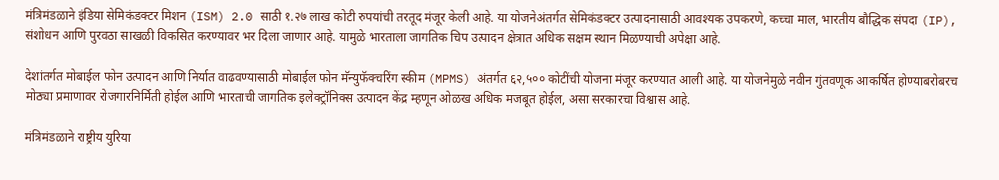मंत्रिमंडळाने इंडिया सेमिकंडक्टर मिशन (ISM) 2.0 साठी १.२७ लाख कोटी रुपयांची तरतूद मंजूर केली आहे. या योजनेअंतर्गत सेमिकंडक्टर उत्पादनासाठी आवश्यक उपकरणे, कच्चा माल, भारतीय बौद्धिक संपदा (IP), संशोधन आणि पुरवठा साखळी विकसित करण्यावर भर दिला जाणार आहे. यामुळे भारताला जागतिक चिप उत्पादन क्षेत्रात अधिक सक्षम स्थान मिळण्याची अपेक्षा आहे.

देशांतर्गत मोबाईल फोन उत्पादन आणि निर्यात वाढवण्यासाठी मोबाईल फोन मॅन्युफॅक्चरिंग स्कीम (MPMS) अंतर्गत ६२,५०० कोटींची योजना मंजूर करण्यात आली आहे. या योजनेमुळे नवीन गुंतवणूक आकर्षित होण्याबरोबरच मोठ्या प्रमाणावर रोजगारनिर्मिती होईल आणि भारताची जागतिक इलेक्ट्रॉनिक्स उत्पादन केंद्र म्हणून ओळख अधिक मजबूत होईल, असा सरकारचा विश्वास आहे.

मंत्रिमंडळाने राष्ट्रीय युरिया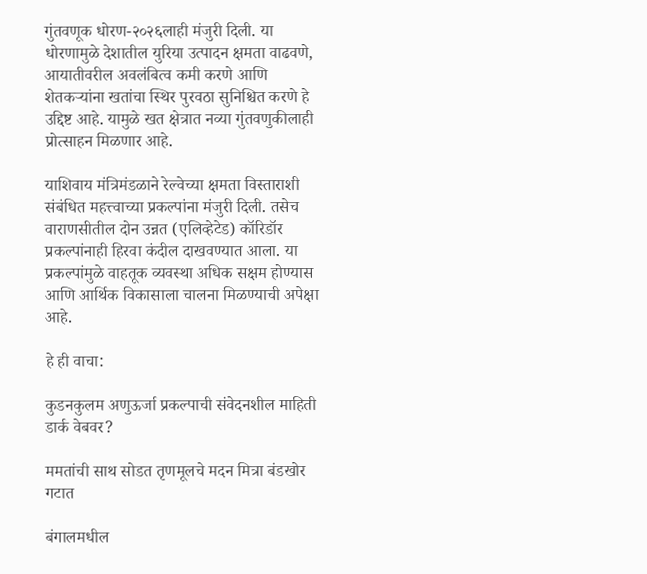गुंतवणूक धोरण-२०२६लाही मंजुरी दिली. या धोरणामुळे देशातील युरिया उत्पादन क्षमता वाढवणे, आयातीवरील अवलंबित्व कमी करणे आणि शेतकऱ्यांना खतांचा स्थिर पुरवठा सुनिश्चित करणे हे उद्दिष्ट आहे. यामुळे खत क्षेत्रात नव्या गुंतवणुकीलाही प्रोत्साहन मिळणार आहे.

याशिवाय मंत्रिमंडळाने रेल्वेच्या क्षमता विस्ताराशी संबंधित महत्त्वाच्या प्रकल्पांना मंजुरी दिली. तसेच वाराणसीतील दोन उन्नत (एलिव्हेटेड) कॉरिडॉर प्रकल्पांनाही हिरवा कंदील दाखवण्यात आला. या प्रकल्पांमुळे वाहतूक व्यवस्था अधिक सक्षम होण्यास आणि आर्थिक विकासाला चालना मिळण्याची अपेक्षा आहे.

हे ही वाचा:

कुडनकुलम अणुऊर्जा प्रकल्पाची संवेदनशील माहिती डार्क वेबवर?

ममतांची साथ सोडत तृणमूलचे मदन मित्रा बंडखोर गटात

बंगालमधील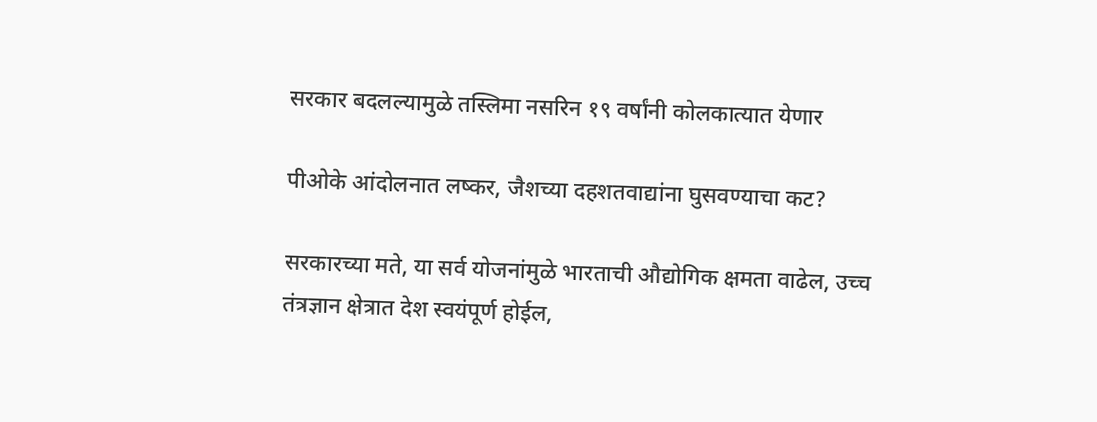सरकार बदलल्यामुळे तस्लिमा नसरिन १९ वर्षांनी कोलकात्यात येणार

पीओके आंदोलनात लष्कर, जैशच्या दहशतवाद्यांना घुसवण्याचा कट?

सरकारच्या मते, या सर्व योजनांमुळे भारताची औद्योगिक क्षमता वाढेल, उच्च तंत्रज्ञान क्षेत्रात देश स्वयंपूर्ण होईल,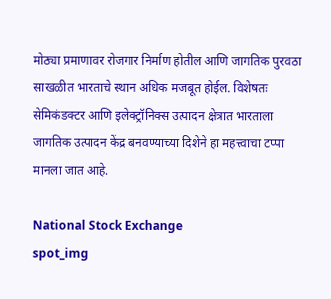मोठ्या प्रमाणावर रोजगार निर्माण होतील आणि जागतिक पुरवठा साखळीत भारताचे स्थान अधिक मजबूत होईल. विशेषतः सेमिकंडक्टर आणि इलेक्ट्रॉनिक्स उत्पादन क्षेत्रात भारताला जागतिक उत्पादन केंद्र बनवण्याच्या दिशेने हा महत्त्वाचा टप्पा मानला जात आहे.

National Stock Exchange
spot_img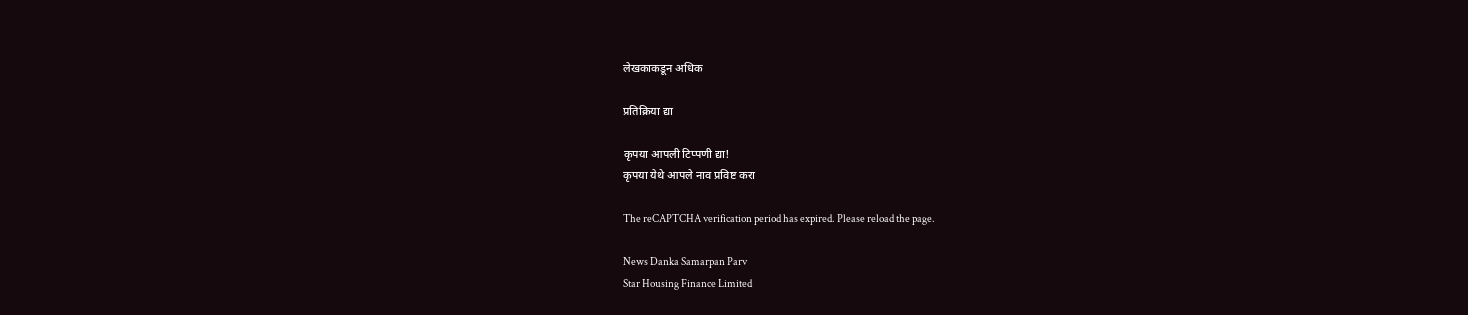लेखकाकडून अधिक

प्रतिक्रिया द्या

कृपया आपली टिप्पणी द्या!
कृपया येथे आपले नाव प्रविष्ट करा

The reCAPTCHA verification period has expired. Please reload the page.

News Danka Samarpan Parv
Star Housing Finance Limited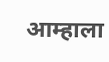आम्हाला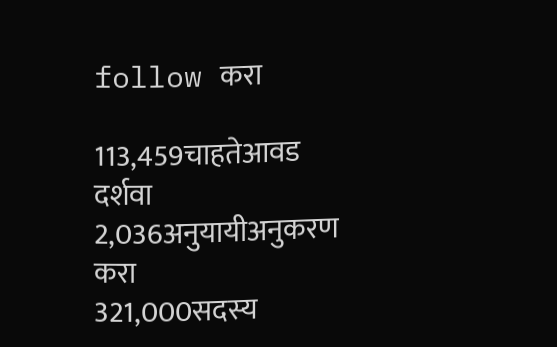follow करा

113,459चाहतेआवड दर्शवा
2,036अनुयायीअनुकरण करा
321,000सदस्य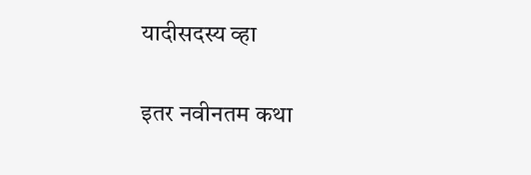यादीसदस्य व्हा

इतर नवीनतम कथा